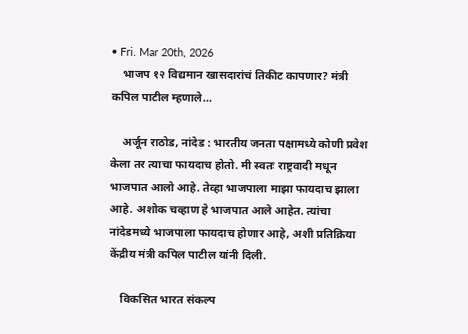• Fri. Mar 20th, 2026
    भाजप १२ विद्यमान खासदारांचं तिकीट कापणार? मंत्री कपिल पाटील म्हणाले…

    अर्जून राठोड, नांदेड : भारतीय जनता पक्षामध्ये कोणी प्रवेश केला तर त्याचा फायदाच होतो. मी स्वतः राष्ट्रवादी मधून भाजपात आलो आहे. तेव्हा भाजपाला माझा फायदाच झाला आहे. अशोक चव्हाण हे भाजपात आले आहेत. त्यांचा नांदेडमध्ये भाजपाला फायदाच होणार आहे, अशी प्रतिक्रिया केंद्रीय मंत्री कपिल पाटील यांनी दिली.

    विकसित भारत संकल्प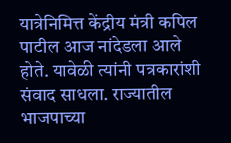यात्रेनिमित्त केंद्रीय मंत्री कपिल पाटील आज नांदेडला आले होते. यावेळी त्यांनी पत्रकारांशी संवाद साधला. राज्यातील भाजपाच्या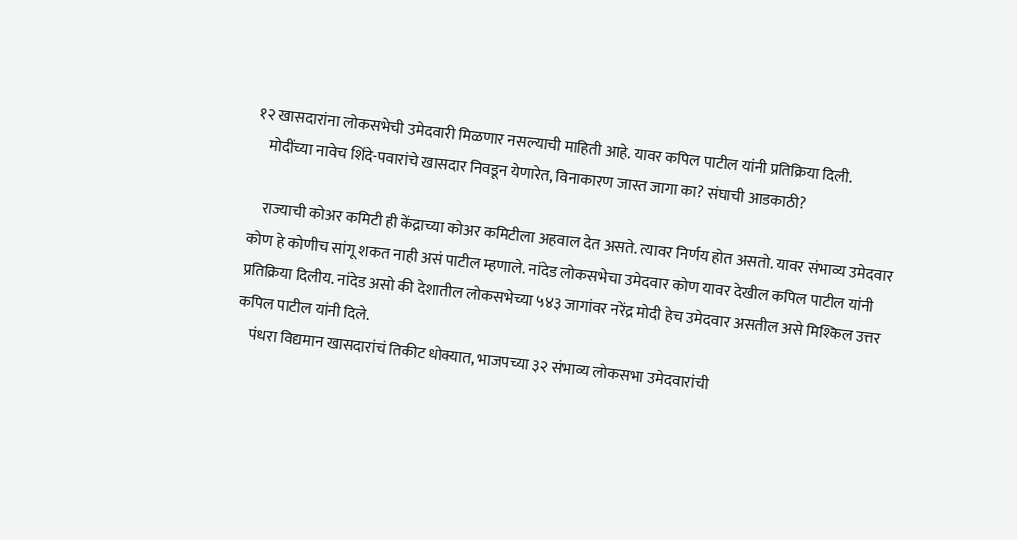१२ खासदारांना लोकसभेची उमेदवारी मिळणार नसल्याची माहिती आहे. यावर कपिल पाटील यांनी प्रतिक्रिया दिली.
    मोदींच्या नावेच शिंदे-पवारांचे खासदार निवडून येणारेत, विनाकारण जास्त जागा का? संघाची आडकाठी?

    राज्याची कोअर कमिटी ही केंद्राच्या कोअर कमिटीला अहवाल देत असते. त्यावर निर्णय होत असतो. यावर संभाव्य उमेदवार कोण हे कोणीच सांगू शकत नाही असं पाटील म्हणाले. नांदेड लोकसभेचा उमेदवार कोण यावर देखील कपिल पाटील यांनी प्रतिक्रिया दिलीय. नांदेड असो की देशातील लोकसभेच्या ५४३ जागांवर नरेंद्र मोदी हेच उमेदवार असतील असे मिश्किल उत्तर कपिल पाटील यांनी दिले.
    पंधरा विद्यमान खासदारांचं तिकीट धोक्यात, भाजपच्या ३२ संभाव्य लोकसभा उमेदवारांची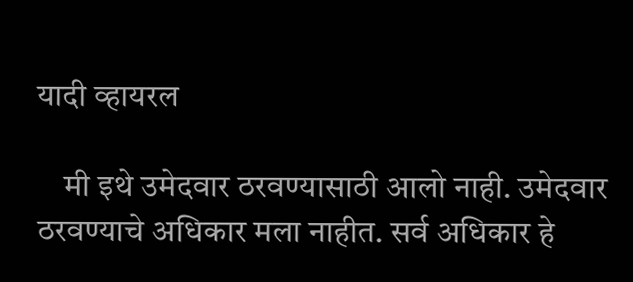यादी व्हायरल

    मी इथे उमेदवार ठरवण्यासाठी आलो नाही. उमेदवार ठरवण्याचे अधिकार मला नाहीत. सर्व अधिकार हे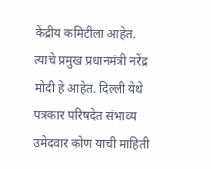केंद्रीय कमिटीला आहेत. त्याचे प्रमुख प्रधानमंत्री नरेंद्र मोदी हे आहेत. दिल्ली येथे पत्रकार परिषदेत संभाव्य उमेदवार कोण याची माहिती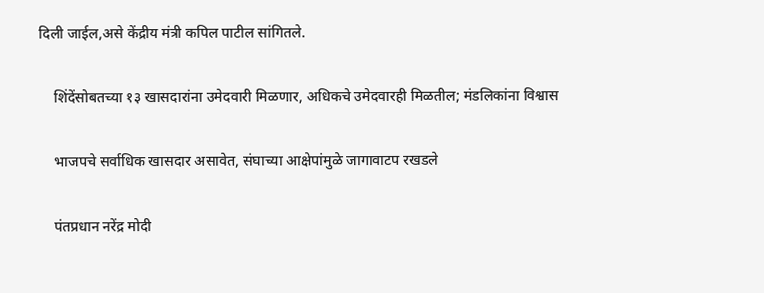दिली जाईल,असे केंद्रीय मंत्री कपिल पाटील सांगितले.

    शिंदेंसोबतच्या १३ खासदारांना उमेदवारी मिळणार, अधिकचे उमेदवारही मिळतील; मंडलिकांना विश्वास

    भाजपचे सर्वाधिक खासदार असावेत, संघाच्या आक्षेपांमुळे जागावाटप रखडले

    पंतप्रधान नरेंद्र मोदी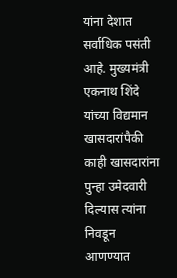यांना देशात सर्वाधिक पसंती आहे. मुख्यमंत्री एकनाथ शिंदे यांच्या विद्यमान खासदारांपैकी काही खासदारांना पुन्हा उमेदवारी दिल्यास त्यांना निवडून आणण्यात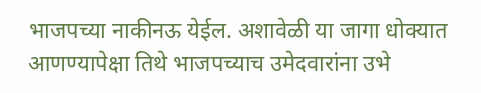भाजपच्या नाकीनऊ येईल. अशावेळी या जागा धोक्यात आणण्यापेक्षा तिथे भाजपच्याच उमेदवारांना उभे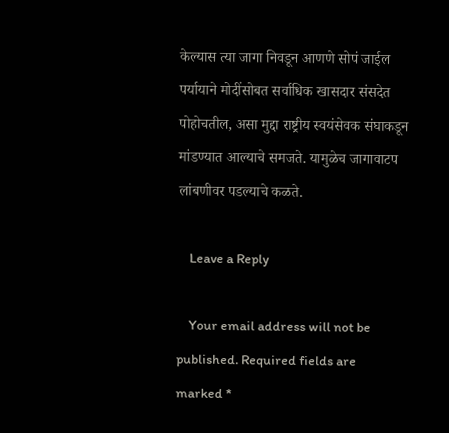केल्यास त्या जागा निवडून आणणे सोपं जाईल पर्यायाने मोदींसोबत सर्वाधिक खासदार संसदेत पोहोचतील, असा मुद्दा राष्ट्रीय स्वयंसेवक संघाकडून मांडण्यात आल्याचे समजते. यामुळेच जागावाटप लांबणीवर पडल्याचे कळते.

    Leave a Reply

    Your email address will not be published. Required fields are marked *